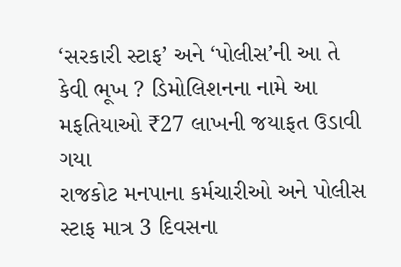‘સરકારી સ્ટાફ’ અને ‘પોલીસ’ની આ તે કેવી ભૂખ ? ડિમોલિશનના નામે આ મફતિયાઓ ₹27 લાખની જયાફત ઉડાવી ગયા
રાજકોટ મનપાના કર્મચારીઓ અને પોલીસ સ્ટાફ માત્ર 3 દિવસના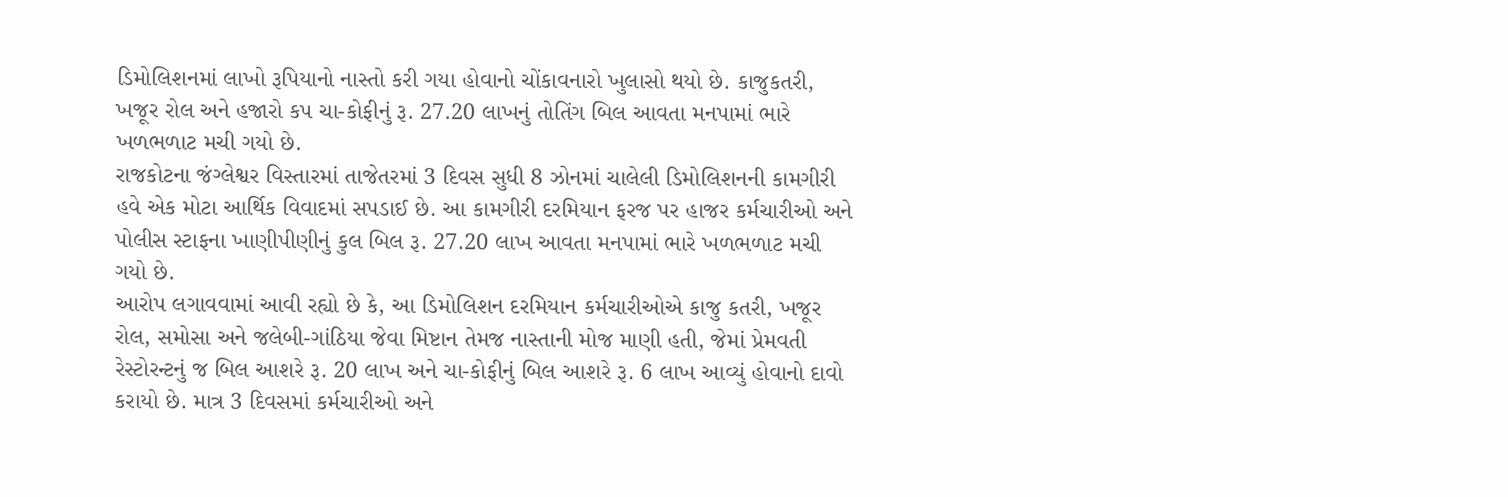ડિમોલિશનમાં લાખો રૂપિયાનો નાસ્તો કરી ગયા હોવાનો ચોંકાવનારો ખુલાસો થયો છે. કાજુકતરી, ખજૂર રોલ અને હજારો કપ ચા-કોફીનું રૂ. 27.20 લાખનું તોતિંગ બિલ આવતા મનપામાં ભારે ખળભળાટ મચી ગયો છે.
રાજકોટના જંગ્લેશ્વર વિસ્તારમાં તાજેતરમાં 3 દિવસ સુધી 8 ઝોનમાં ચાલેલી ડિમોલિશનની કામગીરી હવે એક મોટા આર્થિક વિવાદમાં સપડાઈ છે. આ કામગીરી દરમિયાન ફરજ પર હાજર કર્મચારીઓ અને પોલીસ સ્ટાફના ખાણીપીણીનું કુલ બિલ રૂ. 27.20 લાખ આવતા મનપામાં ભારે ખળભળાટ મચી ગયો છે.
આરોપ લગાવવામાં આવી રહ્યો છે કે, આ ડિમોલિશન દરમિયાન કર્મચારીઓએ કાજુ કતરી, ખજૂર રોલ, સમોસા અને જલેબી-ગાંઠિયા જેવા મિષ્ટાન તેમજ નાસ્તાની મોજ માણી હતી, જેમાં પ્રેમવતી રેસ્ટોરન્ટનું જ બિલ આશરે રૂ. 20 લાખ અને ચા-કોફીનું બિલ આશરે રૂ. 6 લાખ આવ્યું હોવાનો દાવો કરાયો છે. માત્ર 3 દિવસમાં કર્મચારીઓ અને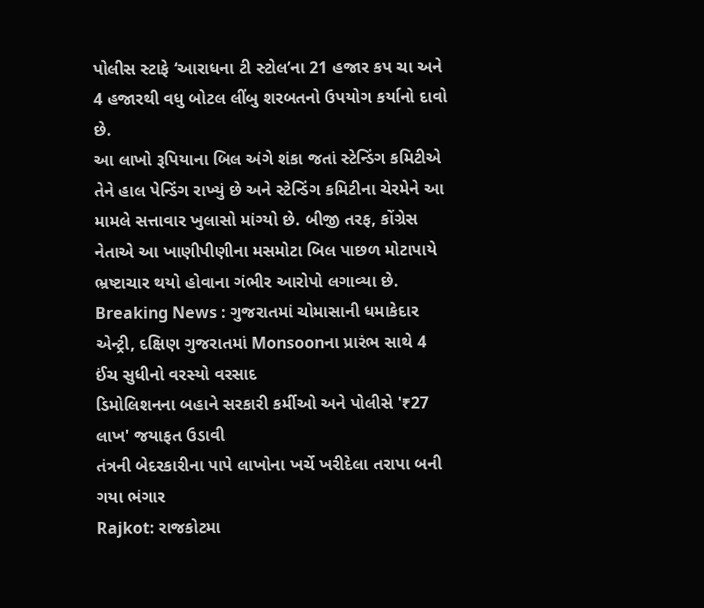પોલીસ સ્ટાફે ‘આરાધના ટી સ્ટોલ’ના 21 હજાર કપ ચા અને 4 હજારથી વધુ બોટલ લીંબુ શરબતનો ઉપયોગ કર્યાનો દાવો છે.
આ લાખો રૂપિયાના બિલ અંગે શંકા જતાં સ્ટેન્ડિંગ કમિટીએ તેને હાલ પેન્ડિંગ રાખ્યું છે અને સ્ટેન્ડિંગ કમિટીના ચેરમેને આ મામલે સત્તાવાર ખુલાસો માંગ્યો છે. બીજી તરફ, કોંગ્રેસ નેતાએ આ ખાણીપીણીના મસમોટા બિલ પાછળ મોટાપાયે ભ્રષ્ટાચાર થયો હોવાના ગંભીર આરોપો લગાવ્યા છે.
Breaking News : ગુજરાતમાં ચોમાસાની ધમાકેદાર એન્ટ્રી, દક્ષિણ ગુજરાતમાં Monsoonના પ્રારંભ સાથે 4 ઈંચ સુધીનો વરસ્યો વરસાદ
ડિમોલિશનના બહાને સરકારી કર્મીઓ અને પોલીસે '₹27 લાખ' જયાફત ઉડાવી
તંત્રની બેદરકારીના પાપે લાખોના ખર્ચે ખરીદેલા તરાપા બની ગયા ભંગાર
Rajkot: રાજકોટમા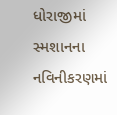ધોરાજીમાં સ્મશાનના નવિનીકરણમાં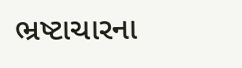ભ્રષ્ટાચારના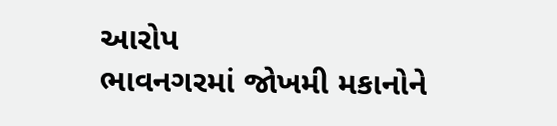આરોપ
ભાવનગરમાં જોખમી મકાનોને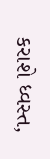કરાશે ધ્વસ્ત,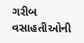ગરીબ વસાહતીઓની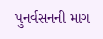પુનર્વસનની માગ